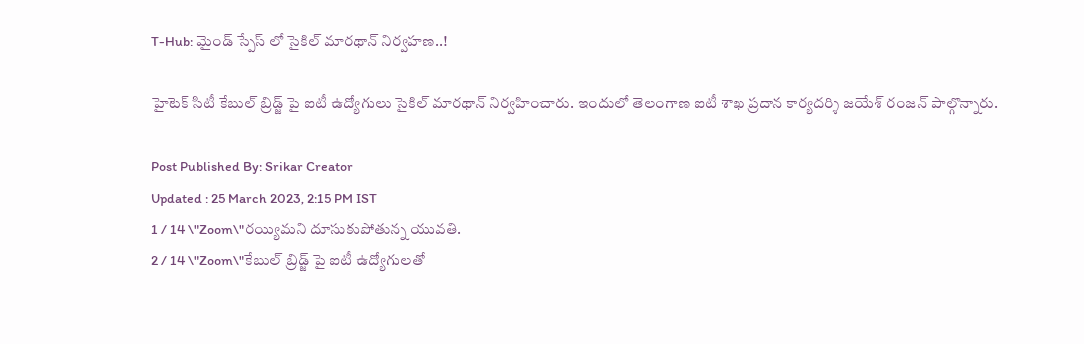T-Hub: మైండ్ స్పేస్ లో సైకిల్ మారథాన్ నిర్వహణ..!

హైటెక్ సిటీ కేబుల్ బ్రిడ్జ్ పై ఐటీ ఉద్యోగులు సైకిల్ మారథాన్ నిర్వహించారు. ఇందులో తెలంగాణ ఐటీ శాఖ ప్రదాన కార్యదర్శి జయేశ్ రంజన్ పాల్గొన్నారు.

Post Published By: Srikar Creator
Updated : 25 March 2023, 2:15 PM IST
1 / 14 \"Zoom\"రయ్యిమని దూసుకుపోతున్న యువతి.
2 / 14 \"Zoom\"కేబుల్ బ్రిడ్జ్ పై ఐటీ ఉద్యోగులతో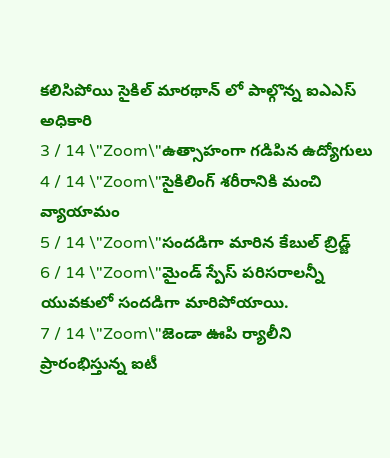కలిసిపోయి సైకిల్ మారథాన్ లో పాల్గొన్న ఐఎఎస్ అధికారి
3 / 14 \"Zoom\"ఉత్సాహంగా గడిపిన ఉద్యోగులు
4 / 14 \"Zoom\"సైకిలింగ్ శరీరానికి మంచి వ్యాయామం
5 / 14 \"Zoom\"సందడిగా మారిన కేబుల్ బ్రిడ్జ్
6 / 14 \"Zoom\"మైండ్ స్పేస్ పరిసరాలన్నీ యువకులో సందడిగా మారిపోయాయి.
7 / 14 \"Zoom\"జెండా ఊపి ర్యాలీని ప్రారంభిస్తున్న ఐటీ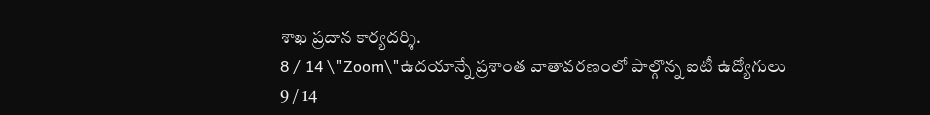శాఖ ప్రదాన కార్యదర్శి.
8 / 14 \"Zoom\"ఉదయాన్నే ప్రశాంత వాతావరణంలో పాల్గొన్న ఐటీ ఉద్యోగులు
9 / 14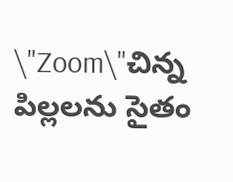\"Zoom\"చిన్న పిల్లలను సైతం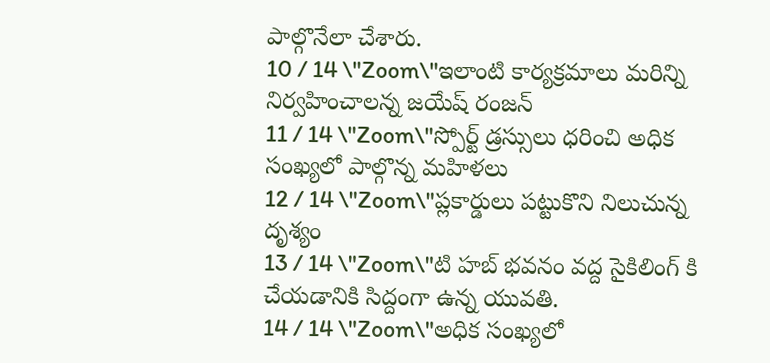పాల్గొనేలా చేశారు.
10 / 14 \"Zoom\"ఇలాంటి కార్యక్రమాలు మరిన్ని నిర్వహించాలన్న జయేష్ రంజన్
11 / 14 \"Zoom\"స్పోర్ట్ డ్రస్సులు ధరించి అధిక సంఖ్యలో పాల్గొన్న మహిళలు
12 / 14 \"Zoom\"ప్లకార్డులు పట్టుకొని నిలుచున్న దృశ్యం
13 / 14 \"Zoom\"టి హబ్ భవనం వద్ద సైకిలింగ్ కి  చేయడానికి సిద్దంగా ఉన్న యువతి.
14 / 14 \"Zoom\"అధిక సంఖ్యలో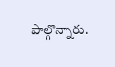పాల్గొన్నారు.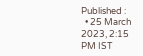Published :
  • 25 March 2023, 2:15 PM IST